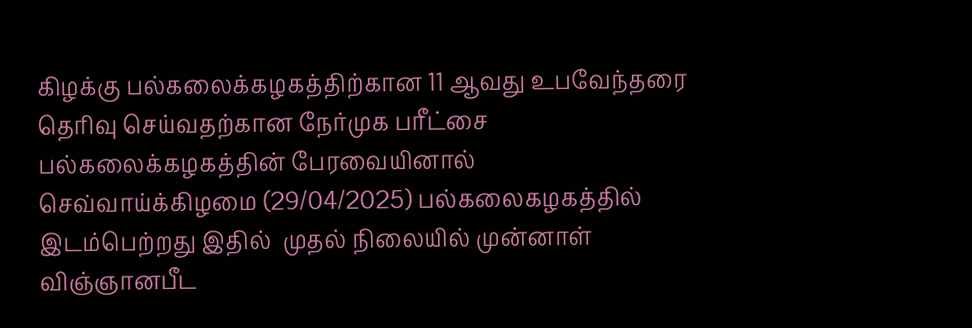கிழக்கு பல்கலைக்கழகத்திற்கான 11 ஆவது உபவேந்தரை தெரிவு செய்வதற்கான நேர்முக பரீட்சை பல்கலைக்கழகத்தின் பேரவையினால் செவ்வாய்க்கிழமை (29/04/2025) பல்கலைகழகத்தில் இடம்பெற்றது இதில்  முதல் நிலையில் முன்னாள் விஞ்ஞானபீட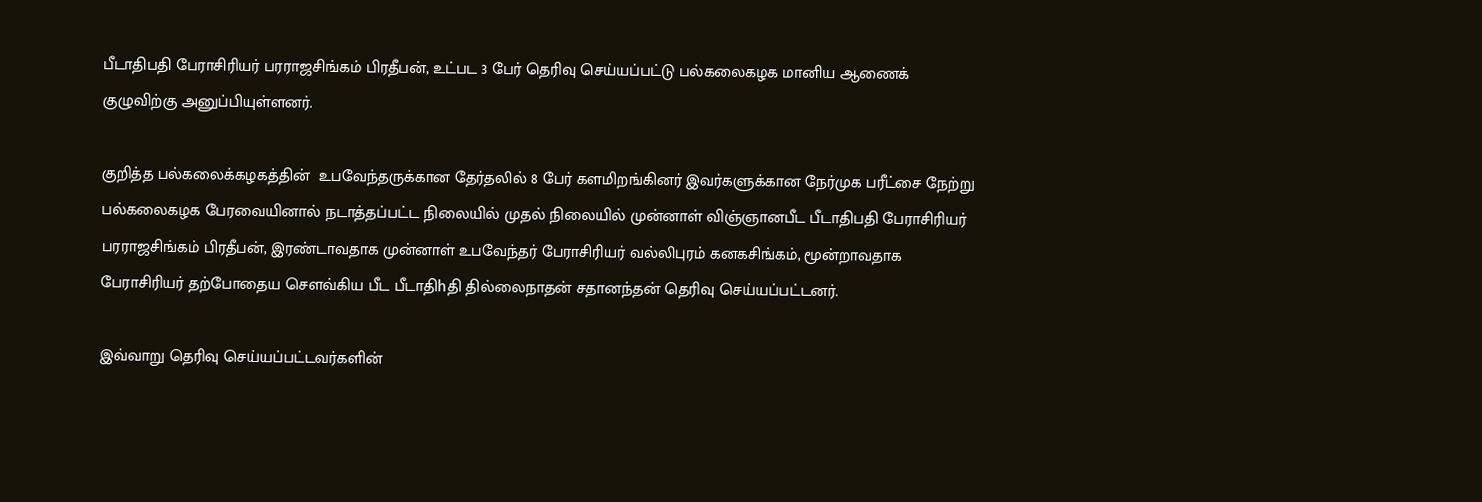பீடாதிபதி பேராசிரியர் பரராஜசிங்கம் பிரதீபன், உட்பட 3 பேர் தெரிவு செய்யப்பட்டு பல்கலைகழக மானிய ஆணைக் குழுவிற்கு அனுப்பியுள்ளனர்.

குறித்த பல்கலைக்கழகத்தின்  உபவேந்தருக்கான தேர்தலில் 8 பேர் களமிறங்கினர் இவர்களுக்கான நேர்முக பரீட்சை நேற்று பல்கலைகழக பேரவையினால் நடாத்தப்பட்ட நிலையில் முதல் நிலையில் முன்னாள் விஞ்ஞானபீட பீடாதிபதி பேராசிரியர் பரராஜசிங்கம் பிரதீபன், இரண்டாவதாக முன்னாள் உபவேந்தர் பேராசிரியர் வல்லிபுரம் கனகசிங்கம், மூன்றாவதாக பேராசிரியர் தற்போதைய சௌவ்கிய பீட பீடாதிhதி தில்லைநாதன் சதானந்தன் தெரிவு செய்யப்பட்டனர்.

இவ்வாறு தெரிவு செய்யப்பட்டவர்களின்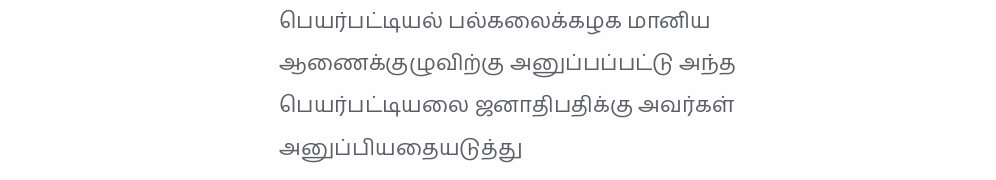பெயர்பட்டியல் பல்கலைக்கழக மானிய ஆணைக்குழுவிற்கு அனுப்பப்பட்டு அந்த பெயர்பட்டியலை ஜனாதிபதிக்கு அவர்கள் அனுப்பியதையடுத்து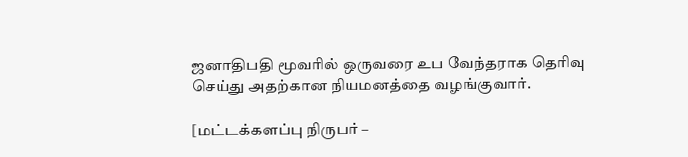ஜனாதிபதி மூவரில் ஒருவரை உப வேந்தராக தெரிவு செய்து அதற்கான நியமனத்தை வழங்குவார்.

[மட்டக்களப்பு நிருபர் –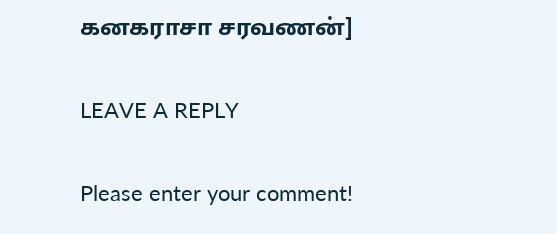கனகராசா சரவணன்]

LEAVE A REPLY

Please enter your comment!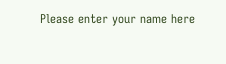Please enter your name here